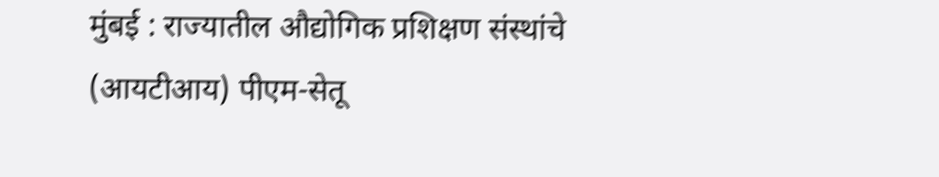मुंबई : राज्यातील औद्योगिक प्रशिक्षण संस्थांचे (आयटीआय) पीएम-सेतू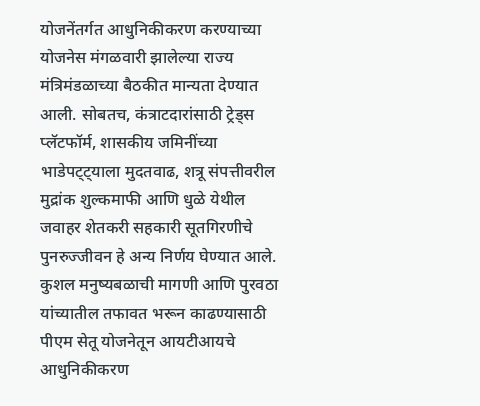योजनेंतर्गत आधुनिकीकरण करण्याच्या योजनेस मंगळवारी झालेल्या राज्य मंत्रिमंडळाच्या बैठकीत मान्यता देण्यात आली. सोबतच, कंत्राटदारांसाठी ट्रेड्स प्लॅटफॉर्म, शासकीय जमिनींच्या भाडेपट्ट्याला मुदतवाढ, शत्रू संपत्तीवरील मुद्रांक शुल्कमाफी आणि धुळे येथील जवाहर शेतकरी सहकारी सूतगिरणीचे पुनरुज्जीवन हे अन्य निर्णय घेण्यात आले.
कुशल मनुष्यबळाची मागणी आणि पुरवठा यांच्यातील तफावत भरून काढण्यासाठी पीएम सेतू योजनेतून आयटीआयचे आधुनिकीकरण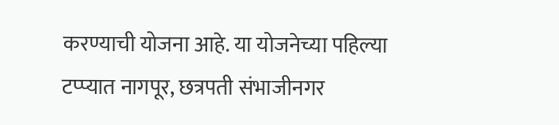करण्याची योजना आहे. या योजनेच्या पहिल्या टप्प्यात नागपूर, छत्रपती संभाजीनगर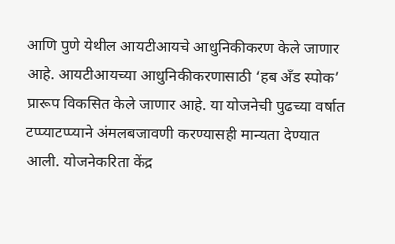आणि पुणे येथील आयटीआयचे आधुनिकीकरण केले जाणार आहे. आयटीआयच्या आधुनिकीकरणासाठी ‘हब अँड स्पोक’ प्रारूप विकसित केले जाणार आहे. या योजनेची पुढच्या वर्षात टप्प्याटप्प्याने अंमलबजावणी करण्यासही मान्यता देण्यात आली. योजनेकरिता केंद्र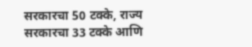सरकारचा 50 टक्के, राज्य सरकारचा 33 टक्के आणि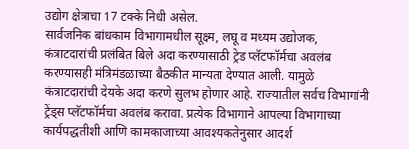उद्योग क्षेत्राचा 17 टक्के निधी असेल.
सार्वजनिक बांधकाम विभागामधील सूक्ष्म, लघू व मध्यम उद्योजक, कंत्राटदारांची प्रलंबित बिले अदा करण्यासाठी ट्रेड प्लॅटफॉर्मचा अवलंब करण्यासही मंत्रिमंडळाच्या बैठकीत मान्यता देण्यात आली. यामुळे कंत्राटदारांची देयके अदा करणे सुलभ होणार आहे. राज्यातील सर्वच विभागांनी ट्रेंड्स प्लॅटफॉर्मचा अवलंब करावा. प्रत्येक विभागाने आपल्या विभागाच्या कार्यपद्धतीशी आणि कामकाजाच्या आवश्यकतेनुसार आदर्श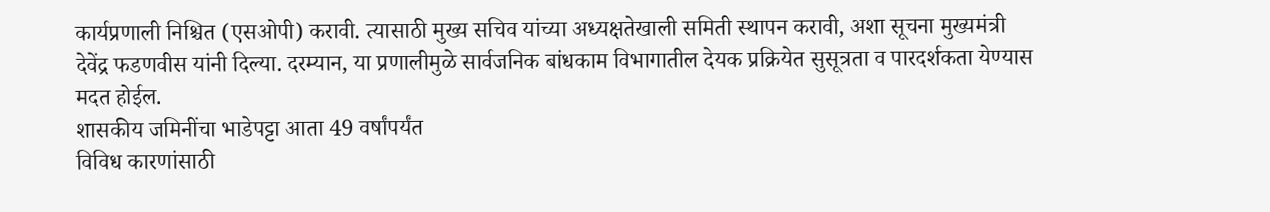कार्यप्रणाली निश्चित (एसओपी) करावी. त्यासाठी मुख्य सचिव यांच्या अध्यक्षतेखाली समिती स्थापन करावी, अशा सूचना मुख्यमंत्री देवेंद्र फडणवीस यांनी दिल्या. दरम्यान, या प्रणालीमुळे सार्वजनिक बांधकाम विभागातील देयक प्रक्रियेत सुसूत्रता व पारदर्शकता येण्यास मदत होईल.
शासकीय जमिनींचा भाडेपट्टा आता 49 वर्षांपर्यंत
विविध कारणांसाठी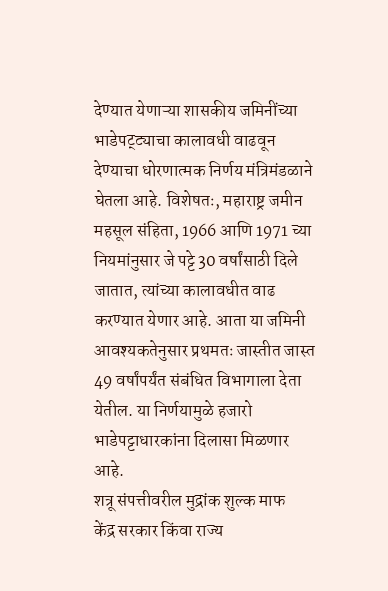देण्यात येणाऱ्या शासकीय जमिनींच्या भाडेपट्ट्याचा कालावधी वाढवून देण्याचा धोरणात्मक निर्णय मंत्रिमंडळाने घेतला आहे. विशेषतः, महाराष्ट्र जमीन महसूल संहिता, 1966 आणि 1971 च्या नियमांनुसार जे पट्टे 30 वर्षांसाठी दिले जातात, त्यांच्या कालावधीत वाढ करण्यात येणार आहे. आता या जमिनी आवश्यकतेनुसार प्रथमतः जास्तीत जास्त 49 वर्षांपर्यंत संबंधित विभागाला देता येतील. या निर्णयामुळे हजारो भाडेपट्टाधारकांना दिलासा मिळणार आहे.
शत्रू संपत्तीवरील मुद्रांक शुल्क माफ
केंद्र सरकार किंवा राज्य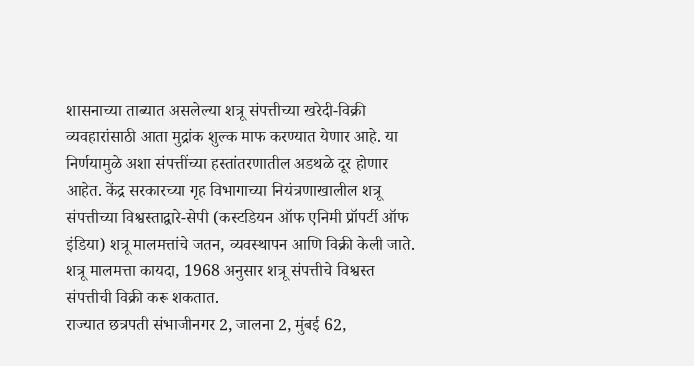शासनाच्या ताब्यात असलेल्या शत्रू संपत्तीच्या खरेदी-विक्री व्यवहारांसाठी आता मुद्रांक शुल्क माफ करण्यात येणार आहे. या निर्णयामुळे अशा संपत्तींच्या हस्तांतरणातील अडथळे दूर होणार आहेत. केंद्र सरकारच्या गृह विभागाच्या नियंत्रणाखालील शत्रू संपत्तीच्या विश्वस्ताद्वारे-सेपी (कस्टडियन ऑफ एनिमी प्रॉपर्टी ऑफ इंडिया) शत्रू मालमत्तांचे जतन, व्यवस्थापन आणि विक्री केली जाते. शत्रू मालमत्ता कायदा, 1968 अनुसार शत्रू संपत्तीचे विश्वस्त संपत्तीची विक्री करू शकतात.
राज्यात छत्रपती संभाजीनगर 2, जालना 2, मुंबई 62,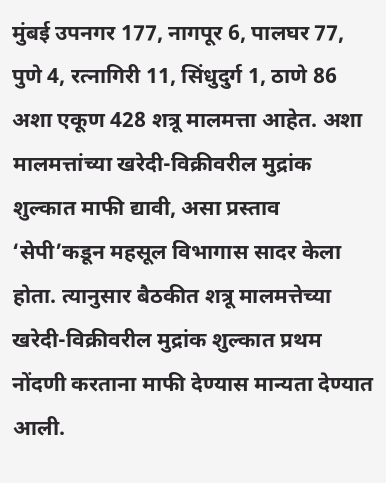मुंबई उपनगर 177, नागपूर 6, पालघर 77, पुणे 4, रत्नागिरी 11, सिंधुदुर्ग 1, ठाणे 86 अशा एकूण 428 शत्रू मालमत्ता आहेत. अशा मालमत्तांच्या खरेदी-विक्रीवरील मुद्रांक शुल्कात माफी द्यावी, असा प्रस्ताव ‘सेपी’कडून महसूल विभागास सादर केला होता. त्यानुसार बैठकीत शत्रू मालमत्तेच्या खरेदी-विक्रीवरील मुद्रांक शुल्कात प्रथम नोंदणी करताना माफी देण्यास मान्यता देण्यात आली.